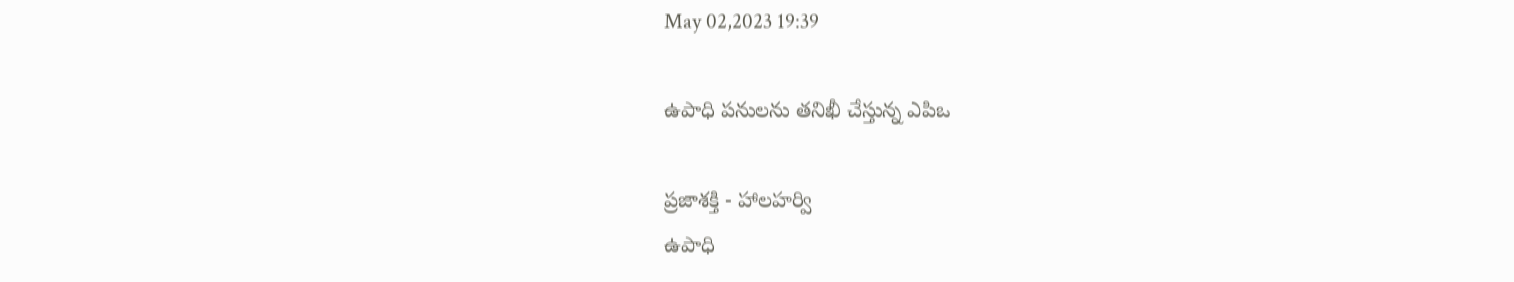May 02,2023 19:39

ఉపాధి పనులను తనిఖీ చేస్తున్న ఎపిఒ

ప్రజాశక్తి - హాలహర్వి
ఉపాధి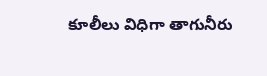కూలీలు విధిగా తాగునీరు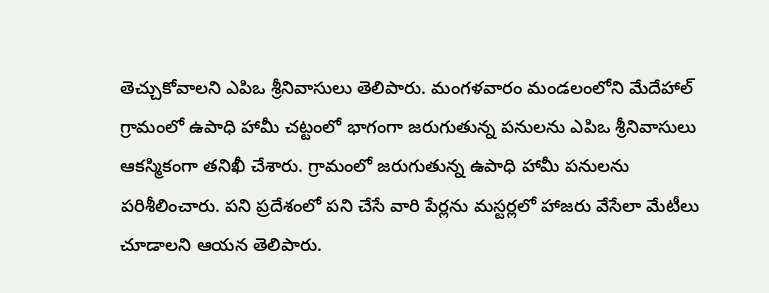తెచ్చుకోవాలని ఎపిఒ శ్రీనివాసులు తెలిపారు. మంగళవారం మండలంలోని మేదేహాల్‌ గ్రామంలో ఉపాధి హామీ చట్టంలో భాగంగా జరుగుతున్న పనులను ఎపిఒ శ్రీనివాసులు ఆకస్మికంగా తనిఖీ చేశారు. గ్రామంలో జరుగుతున్న ఉపాధి హామీ పనులను పరిశీలించారు. పని ప్రదేశంలో పని చేసే వారి పేర్లను మస్టర్లలో హాజరు వేసేలా మేటీలు చూడాలని ఆయన తెలిపారు.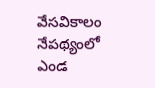వేసవికాలం నేపథ్యంలో ఎండ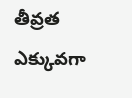తీవ్రత ఎక్కువగా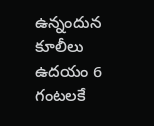ఉన్నందున కూలీలు ఉదయం 6 గంటలకే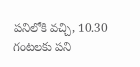పనిలోకి వచ్చి, 10.30 గంటలకు పని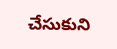చేసుకుని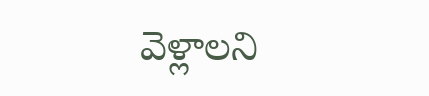వెళ్లాలని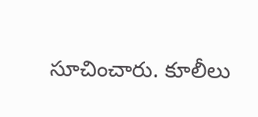సూచించారు. కూలీలు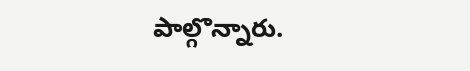పాల్గొన్నారు.